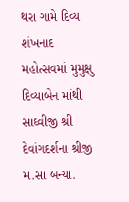થરા ગામે દિવ્ય શંખનાદ મહોત્સવમાં મુમુક્ષુ દિવ્યાબેન માંથી સાઘ્વીજી શ્રી દેવાંગદર્શના શ્રીજી મ.સા બન્યા.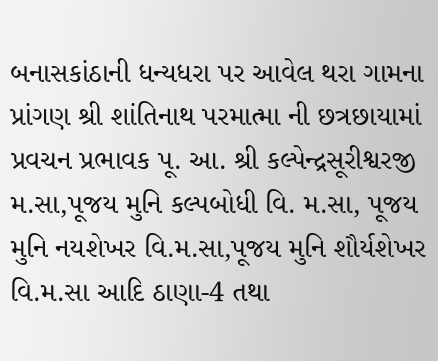બનાસકાંઠાની ધન્યધરા પર આવેલ થરા ગામના પ્રાંગણ શ્રી શાંતિનાથ પરમાત્મા ની છત્રછાયામાં પ્રવચન પ્રભાવક પૂ. આ. શ્રી કલ્પેન્દ્રસૂરીશ્વરજી મ.સા,પૂજય મુનિ કલ્પબોધી વિ. મ.સા, પૂજય મુનિ નયશેખર વિ.મ.સા,પૂજય મુનિ શૌર્યશેખર વિ.મ.સા આદિ ઠાણા-4 તથા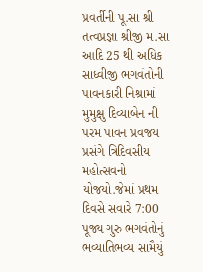પ્રવર્તીની પૂ.સા શ્રી તત્વપ્રજ્ઞા શ્રીજી મ.સા આદિ 25 થી અધિક સાધ્વીજી ભગવંતોની પાવનકારી નિશ્રામાં મુમુક્ષુ દિવ્યાબેન ની પરમ પાવન પ્રવજય પ્રસંગે ત્રિદિવસીય મહોત્સવનો યોજયો.જેમાં પ્રથમ દિવસે સવારે 7:00 પૂજ્ય ગુરુ ભગવંતોનું ભવ્યાતિભવ્ય સામૈયું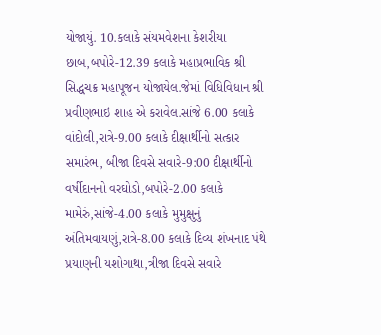યોજાયું. 10.કલાકે સંયમવેશના કેશરીયા છાબ,બપોરે-12.39 કલાકે મહાપ્રભાવિક શ્રી સિદ્ધચક્ર મહાપૂજન યોજાયેલ.જેમાં વિધિવિધાન શ્રી પ્રવીણભાઇ શાહ એ કરાવેલ.સાંજે 6.00 કલાકે વાંદોલી,રાત્રે-9.00 કલાકે દીક્ષાર્થીનો સત્કાર સમારંભ, બીજા દિવસે સવારે-9:00 દીક્ષાર્થીનો વર્ષીદાનનો વરઘોડો,બપોરે-2.00 કલાકે મામેરું,સાંજે-4.00 કલાકે મુમુક્ષુનું અંતિમવાયણું,રાત્રે-8.00 કલાકે દિવ્ય શંખનાદ પંથે પ્રયાણની યશોગાથા,ત્રીજા દિવસે સવારે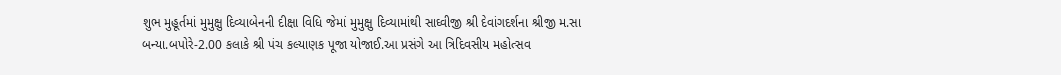શુભ મુહૂર્તમાં મુમુક્ષુ દિવ્યાબેનની દીક્ષા વિધિ જેમાં મુમુક્ષુ દિવ્યામાંથી સાઘ્વીજી શ્રી દેવાંગદર્શના શ્રીજી મ.સા બન્યા.બપોરે-2.00 કલાકે શ્રી પંચ કલ્યાણક પૂજા યોજાઈ.આ પ્રસંગે આ ત્રિદિવસીય મહોત્સવ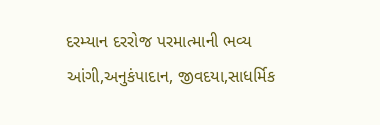દરમ્યાન દરરોજ પરમાત્માની ભવ્ય આંગી,અનુકંપાદાન, જીવદયા,સાધર્મિક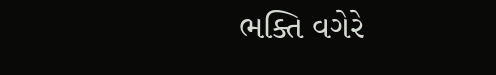ભક્તિ વગેરે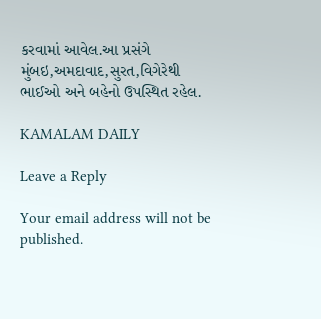કરવામાં આવેલ.આ પ્રસંગે મુંબઇ,અમદાવાદ,સુરત,વિગેરેથી ભાઈઓ અને બહેનો ઉપસ્થિત રહેલ.

KAMALAM DAILY

Leave a Reply

Your email address will not be published.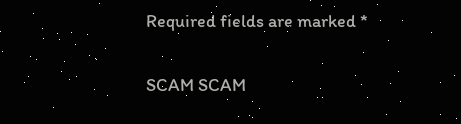Required fields are marked *

SCAM SCAM